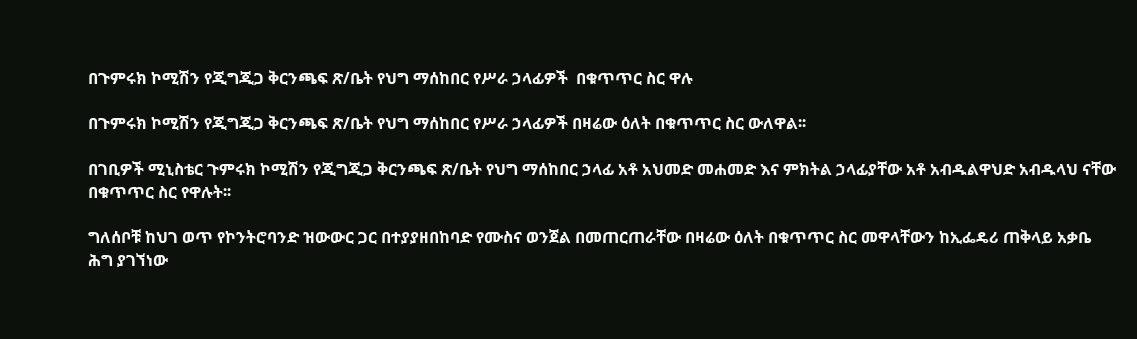በጉምሩክ ኮሚሽን የጂግጂጋ ቅርንጫፍ ጽ/ቤት የህግ ማሰከበር የሥራ ኃላፊዎች  በቁጥጥር ስር ዋሉ

በጉምሩክ ኮሚሽን የጂግጂጋ ቅርንጫፍ ጽ/ቤት የህግ ማሰከበር የሥራ ኃላፊዎች በዛሬው ዕለት በቁጥጥር ስር ውለዋል፡፡

በገቢዎች ሚኒስቴር ጉምሩክ ኮሚሽን የጂግጂጋ ቅርንጫፍ ጽ/ቤት የህግ ማሰከበር ኃላፊ አቶ አህመድ መሐመድ እና ምክትል ኃላፊያቸው አቶ አብዱልዋህድ አብዱላህ ናቸው በቁጥጥር ስር የዋሉት፡፡

ግለሰቦቹ ከህገ ወጥ የኮንትሮባንድ ዝውውር ጋር በተያያዘበከባድ የሙስና ወንጀል በመጠርጠራቸው በዛሬው ዕለት በቁጥጥር ስር መዋላቸውን ከኢፌዴሪ ጠቅላይ አቃቤ ሕግ ያገኘነው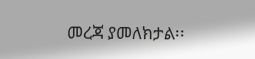መረጃ ያመለክታል፡፡